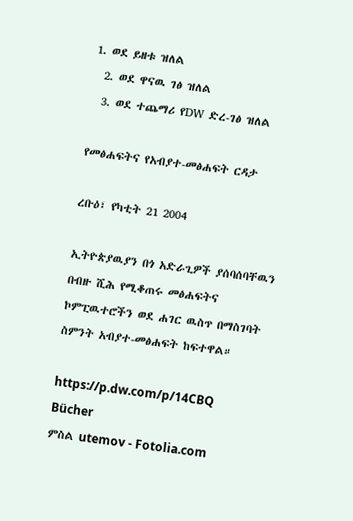1. ወደ ይዘቱ ዝለል
  2. ወደ ዋናዉ ገፅ ዝለል
  3. ወደ ተጨማሪ የDW ድረ-ገፅ ዝለል

የመፅሐፍትና የአብያተ-መፅሐፍት ርዳታ

ረቡዕ፣ የካቲት 21 2004

ኢትዮጵያዉያን በጎ አድራጊዎች ያሰባሰባቸዉን በብዙ ሺሕ የሚቆጠሩ መፅሐፍትና ኮምፒዉተሮችን ወደ ሐገር ዉስጥ በማስገባት ስምንት አብያተ-መፅሐፍት ከፍተዋል።

https://p.dw.com/p/14CBQ
Bücher
ምስል utemov - Fotolia.com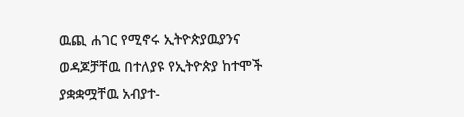ዉጪ ሐገር የሚኖሩ ኢትዮጵያዉያንና ወዳጆቻቸዉ በተለያዩ የኢትዮጵያ ከተሞች ያቋቋሟቸዉ አብያተ-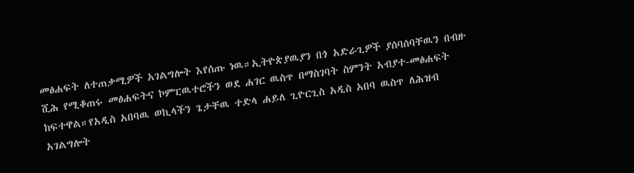መፅሐፍት ለተጠቃሚዎች አገልግሎት እየሰጡ ነዉ።ኢትዮጵያዉያን በጎ አድራጊዎች ያሰባሰባቸዉን በብዙ ሺሕ የሚቆጠሩ መፅሐፍትና ኮምፒዉተሮችን ወደ ሐገር ዉስጥ በማስገባት ስምንት አብያተ-መፅሐፍት ከፍተዋል።የአዲስ አበባዉ ወኪላችን ጌታቸዉ ተድላ ሐይለ ጊዮርጊስ አዲስ አበባ ዉስጥ ለሕዝብ አገልግሎት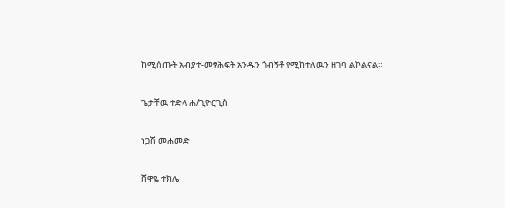ከሚሰጡት አብያተ-መፃሕፍት አንዱን ጎብኝቶ የሚከተለዉን ዘገባ ልኮልናል።

ጌታቸዉ ተድላ ሐ/ጊዮርጊስ

ነጋሽ መሐመድ

ሸዋዬ ተክሌ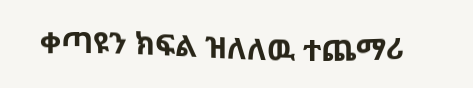ቀጣዩን ክፍል ዝለለዉ ተጨማሪ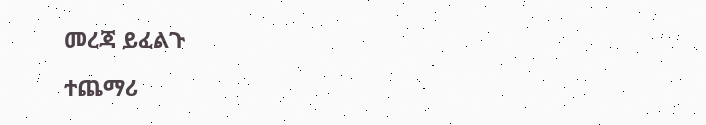መረጃ ይፈልጉ

ተጨማሪ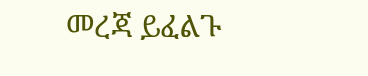መረጃ ይፈልጉ